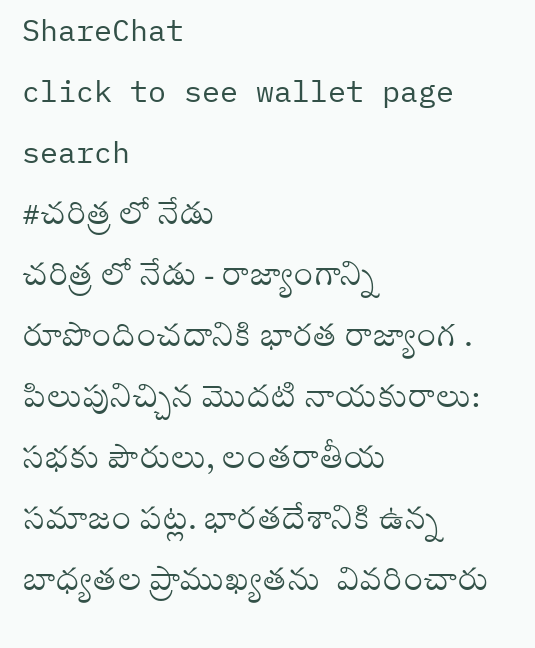ShareChat
click to see wallet page
search
#చరిత్ర లో నేడు
చరిత్ర లో నేడు - రాజ్యాంగాన్ని రూపొందించదానికి భారత రాజ్యాంగ . పిలుపునిచ్చిన మొదటి నాయకురాలు: సభకు పౌరులు, లంతరాతీయ సమాజం పట్ల. భారతదేశానికి ఉన్న బాధ్యతల ప్రాముఖ్యతను  వివరించారు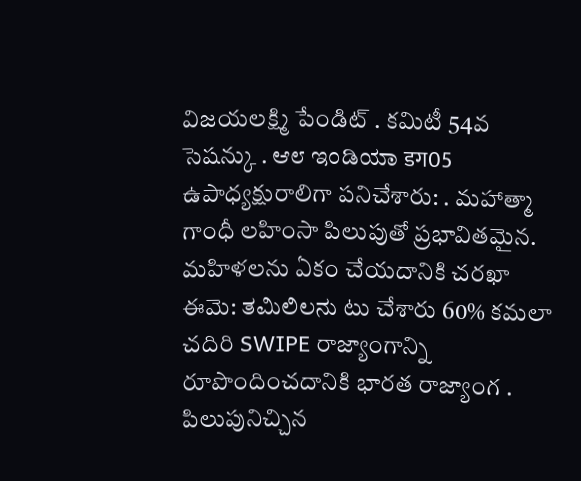విజయలక్ష్మి పేండిట్ . కమిటీ 54వ సెషన్కు . ಆ೮ ಇಂಡಿಯಾ डग05 ఉపాధ్యక్షురాలిగా పనిచేశారు: . మహాత్మా గాంధీ లహింసా పిలుపుతో ప్రభావితమైన. మహిళలను ఏకం చేయదానికి చరఖా ఈమె: ತಮಿಲಿಲನು టు చేశారు 60% కమలా చదిరి SWIPE రాజ్యాంగాన్ని రూపొందించదానికి భారత రాజ్యాంగ . పిలుపునిచ్చిన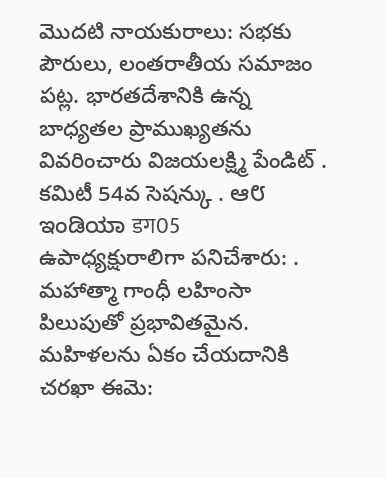మొదటి నాయకురాలు: సభకు పౌరులు, లంతరాతీయ సమాజం పట్ల. భారతదేశానికి ఉన్న బాధ్యతల ప్రాముఖ్యతను  వివరించారు విజయలక్ష్మి పేండిట్ . కమిటీ 54వ సెషన్కు . ಆ೮ ಇಂಡಿಯಾ डग05 ఉపాధ్యక్షురాలిగా పనిచేశారు: . మహాత్మా గాంధీ లహింసా పిలుపుతో ప్రభావితమైన. మహిళలను ఏకం చేయదానికి చరఖా ఈమె: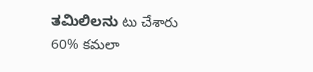ತಮಿಲಿಲನು టు చేశారు 60% కమలా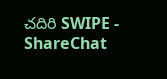చదిరి SWIPE - ShareChat